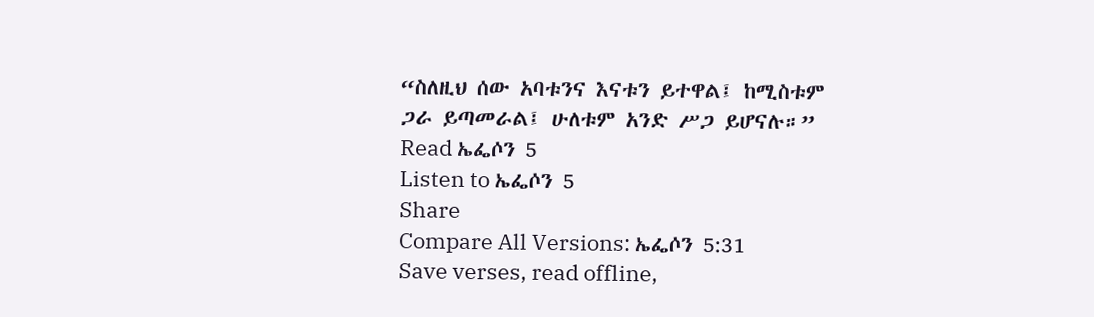“ስለዚህ ሰው አባቱንና እናቱን ይተዋል፤ ከሚስቱም ጋራ ይጣመራል፤ ሁለቱም አንድ ሥጋ ይሆናሉ።”
Read ኤፌሶን 5
Listen to ኤፌሶን 5
Share
Compare All Versions: ኤፌሶን 5:31
Save verses, read offline,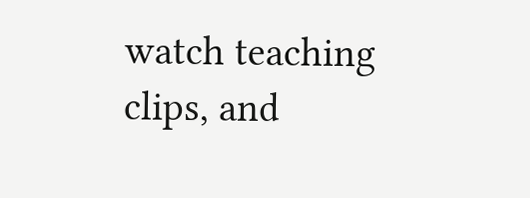watch teaching clips, and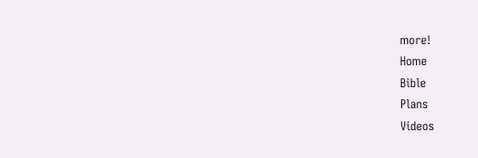more!
Home
Bible
Plans
Videos